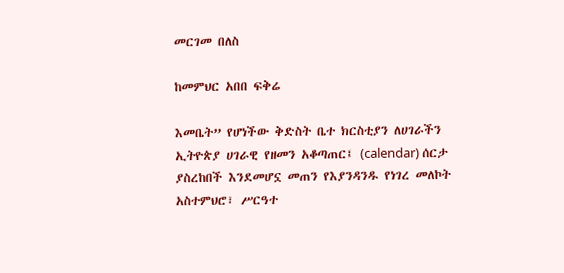መርገመ በለስ

ከመምህር አበበ ፍቅሬ

እመቤት” የሆነችው ቅድስት ቤተ ክርስቲያን ለሀገራችን ኢትዮጵያ ሀገራዊ የዘመን አቆጣጠር፤ (calendar) ሰርታ ያስረከበች እንደመሆኗ መጠን የእያንዳንዱ የነገረ መለኮት አስተምህሮ፣ ሥርዓተ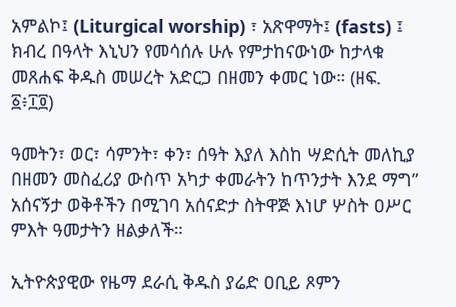አምልኮ፤ (Liturgical worship) ፣ አጽዋማት፤ (fasts) ፤ ክብረ በዓላት እኒህን የመሳሰሉ ሁሉ የምታከናውነው ከታላቁ መጸሐፍ ቅዱስ መሠረት አድርጋ በዘመን ቀመር ነው። (ዘፍ. ፩፥፲፬)

ዓመትን፣ ወር፣ ሳምንት፣ ቀን፣ ሰዓት እያለ እስከ ሣድሲት መለኪያ በዘመን መስፈሪያ ውስጥ አካታ ቀመራትን ከጥንታት እንደ ማግ” አሰናኝታ ወቅቶችን በሚገባ አሰናድታ ስትዋጅ እነሆ ሦስት ዐሥር ምእት ዓመታትን ዘልቃለች።

ኢትዮጵያዊው የዜማ ደራሲ ቅዱስ ያሬድ ዐቢይ ጾምን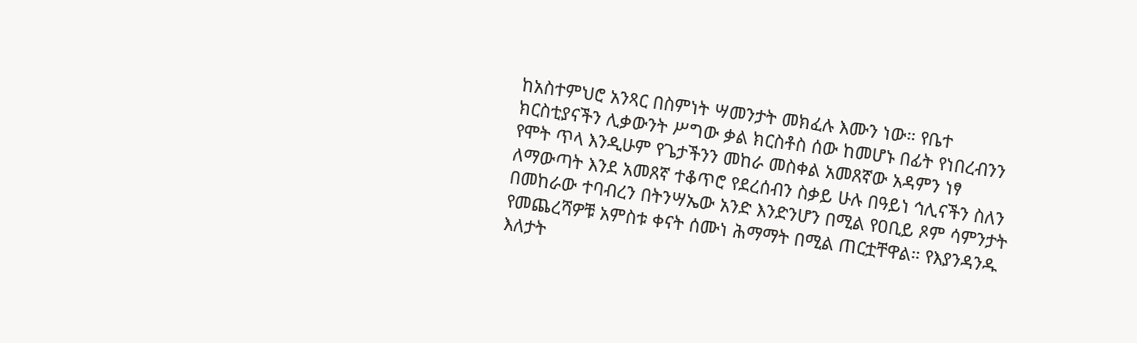ከአስተምህሮ አንጻር በስምነት ሣመንታት መክፈሉ እሙን ነው። የቤተ ክርስቲያናችን ሊቃውንት ሥግው ቃል ክርስቶስ ሰው ከመሆኑ በፊት የነበረብንን የሞት ጥላ እንዲሁም የጌታችንን መከራ መስቀል አመጸኛው አዳምን ነፃ ለማውጣት እንደ አመጸኛ ተቆጥሮ የደረሰብን ስቃይ ሁሉ በዓይነ ኅሊናችን ስለን በመከራው ተባብረን በትንሣኤው አንድ እንድንሆን በሚል የዐቢይ ጾም ሳምንታት የመጨረሻዎቹ አምስቱ ቀናት ሰሙነ ሕማማት በሚል ጠርቷቸዋል። የእያንዳንዱ እለታት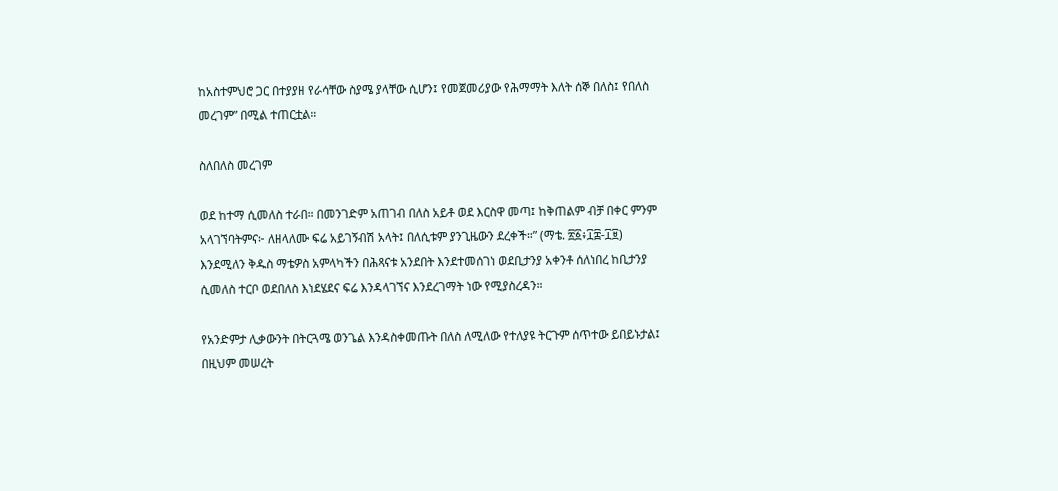ከአስተምህሮ ጋር በተያያዘ የራሳቸው ስያሜ ያላቸው ሲሆን፤ የመጀመሪያው የሕማማት እለት ሰኞ በለስ፤ የበለስ መረገም” በሚል ተጠርቷል።

ስለበለስ መረገም

ወደ ከተማ ሲመለስ ተራበ። በመንገድም አጠገብ በለስ አይቶ ወደ እርስዋ መጣ፤ ከቅጠልም ብቻ በቀር ምንም አላገኘባትምና፦ ለዘላለሙ ፍሬ አይገኝብሽ አላት፤ በለሲቱም ያንጊዜውን ደረቀች።” (ማቴ. ፳፩፥፲፰-፲፱) እንደሚለን ቅዱስ ማቴዎስ አምላካችን በሕጻናቱ አንደበት እንደተመሰገነ ወደቢታንያ አቀንቶ ሰለነበረ ከቢታንያ ሲመለስ ተርቦ ወደበለስ እነደሄደና ፍሬ እንዳላገኘና እንደረገማት ነው የሚያስረዳን።

የአንድምታ ሊቃውንት በትርጓሜ ወንጌል እንዳስቀመጡት በለስ ለሚለው የተለያዩ ትርጉም ሰጥተው ይበይኑታል፤ በዚህም መሠረት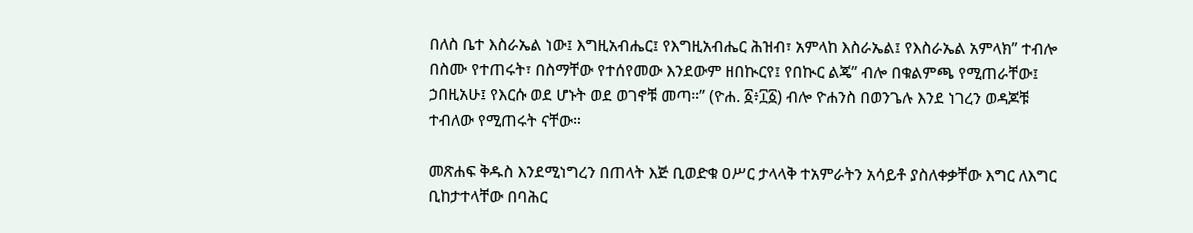በለስ ቤተ እስራኤል ነው፤ እግዚአብሔር፤ የእግዚአብሔር ሕዝብ፣ አምላከ እስራኤል፤ የእስራኤል አምላክ” ተብሎ በስሙ የተጠሩት፣ በስማቸው የተሰየመው እንደውም ዘበኲርየ፤ የበኲር ልጄ” ብሎ በቁልምጫ የሚጠራቸው፤ ኃበዚአሁ፤ የእርሱ ወደ ሆኑት ወደ ወገኖቹ መጣ።” (ዮሐ. ፩፥፲፩) ብሎ ዮሐንስ በወንጌሉ እንደ ነገረን ወዳጆቹ ተብለው የሚጠሩት ናቸው።

መጽሐፍ ቅዱስ እንደሚነግረን በጠላት እጅ ቢወድቁ ዐሥር ታላላቅ ተአምራትን አሳይቶ ያስለቀቃቸው እግር ለእግር ቢከታተላቸው በባሕር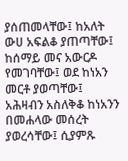ያሰጠመላቸው፤ ከአለት ውሀ አፍልቆ ያጠጣቸው፤ ከሰማይ መና አውርዶ የመገባቸው፤ ወደ ከነአን መርቶ ያወጣቸው፤ አሕዛብን አስለቅቆ ከነአንን በመሐላው መሰረት ያወረሳቸው፤ ሲያምጹ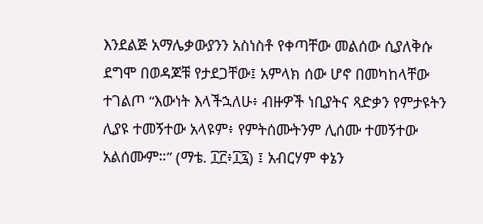እንደልጅ አማሌቃውያንን አስነስቶ የቀጣቸው መልሰው ሲያለቅሱ ደግሞ በወዳጆቹ የታደጋቸው፤ አምላክ ሰው ሆኖ በመካከላቸው ተገልጦ “እውነት እላችኋለሁ፥ ብዙዎች ነቢያትና ጻድቃን የምታዩትን ሊያዩ ተመኝተው አላዩም፥ የምትሰሙትንም ሊሰሙ ተመኝተው አልሰሙም።” (ማቴ. ፲፫፥፲፯) ፤ አብርሃም ቀኔን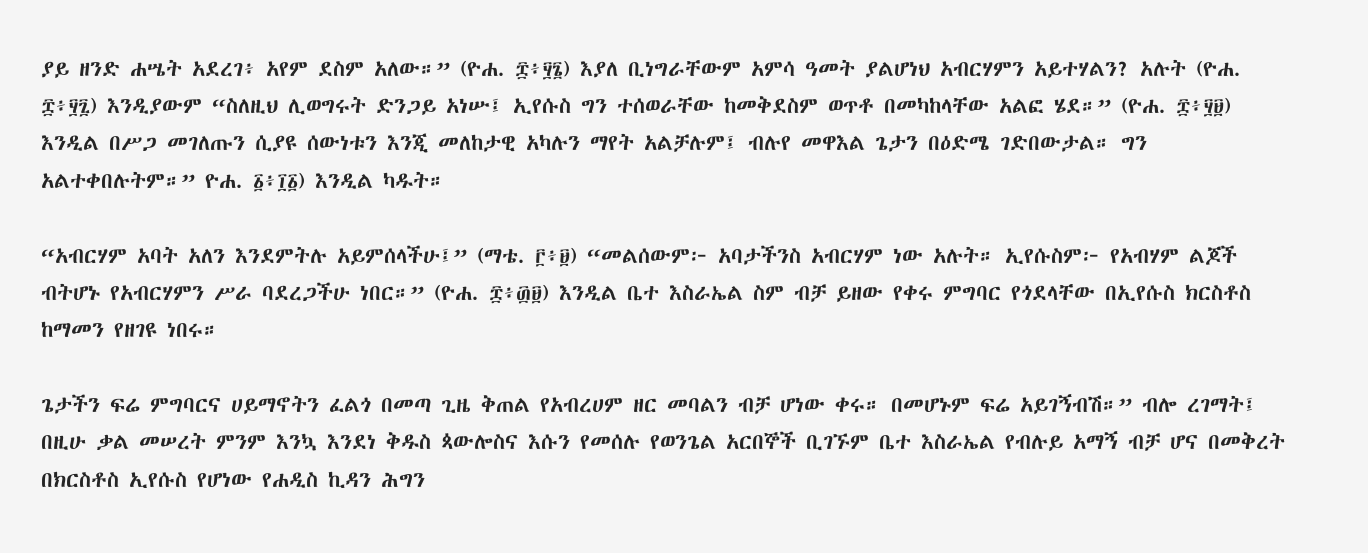ያይ ዘንድ ሐሤት አደረገ፥ አየም ደስም አለው።” (ዮሐ. ፰፥፶፮) እያለ ቢነግራቸውም አምሳ ዓመት ያልሆነህ አብርሃምን አይተሃልን? አሉት (ዮሐ. ፰፥፶፯) እንዲያውም “ስለዚህ ሊወግሩት ድንጋይ አነሡ፤ ኢየሱስ ግን ተሰወራቸው ከመቅደስም ወጥቶ በመካከላቸው አልፎ ሄደ።” (ዮሐ. ፰፥፶፱) እንዲል በሥጋ መገለጡን ሲያዩ ሰውነቱን እንጂ መለከታዊ አካሉን ማየት አልቻሉም፤ ብሉየ መዋእል ጌታን በዕድሜ ገድበውታል። ግን አልተቀበሉትም።” ዮሐ. ፩፥፲፩) እንዲል ካዱት።

“አብርሃም አባት አለን እንደምትሉ አይምሰላችሁ፤” (ማቴ. ፫፥፱) “መልሰውም፦ አባታችንስ አብርሃም ነው አሉት። ኢየሱስም፦ የአብሃም ልጆች ብትሆኑ የአብርሃምን ሥራ ባደረጋችሁ ነበር።” (ዮሐ. ፰፥፴፱) እንዲል ቤተ እስራኤል ስም ብቻ ይዘው የቀሩ ምግባር የጎደላቸው በኢየሱስ ክርስቶስ ከማመን የዘገዩ ነበሩ።

ጌታችን ፍሬ ምግባርና ሀይማኖትን ፈልጎ በመጣ ጊዜ ቅጠል የአብረሀም ዘር መባልን ብቻ ሆነው ቀሩ። በመሆኑም ፍሬ አይገኝብሽ።” ብሎ ረገማት፤ በዚሁ ቃል መሠረት ምንም እንኳ እንደነ ቅዱስ ጳውሎስና እሱን የመሰሉ የወንጌል አርበኞች ቢገኙም ቤተ እስራኤል የብሉይ አማኝ ብቻ ሆና በመቅረት በክርስቶስ ኢየሱስ የሆነው የሐዲስ ኪዳን ሕግን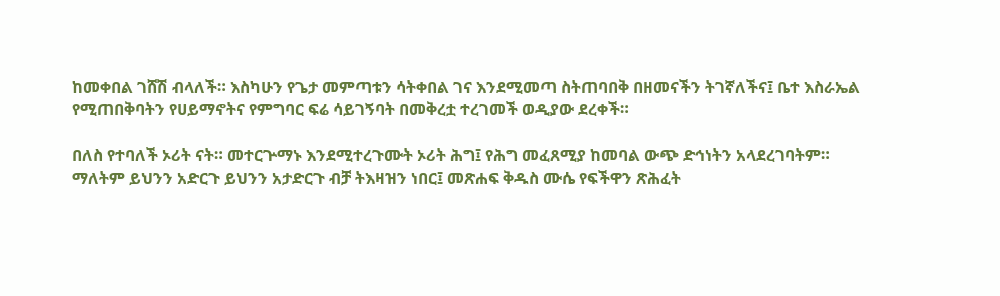ከመቀበል ገሸሽ ብላለች። እስካሁን የጌታ መምጣቱን ሳትቀበል ገና እንደሚመጣ ስትጠባበቅ በዘመናችን ትገኛለችና፤ ቤተ እስራኤል የሚጠበቅባትን የሀይማኖትና የምግባር ፍሬ ሳይገኝባት በመቅረቷ ተረገመች ወዲያው ደረቀች።

በለስ የተባለች ኦሪት ናት። መተርጕማኑ እንደሚተረጉሙት ኦሪት ሕግ፤ የሕግ መፈጸሚያ ከመባል ውጭ ድኅነትን አላደረገባትም። ማለትም ይህንን አድርጉ ይህንን አታድርጉ ብቻ ትእዛዝን ነበር፤ መጽሐፍ ቅዱስ ሙሴ የፍችዋን ጽሕፈት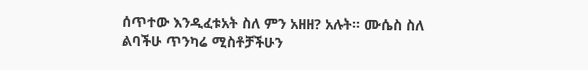ሰጥተው እንዲፈቱአት ስለ ምን አዘዘ? አሉት። ሙሴስ ስለ ልባችሁ ጥንካሬ ሚስቶቻችሁን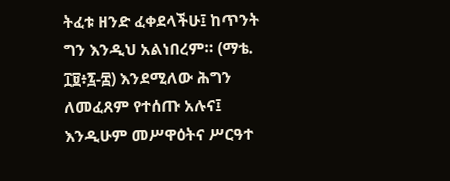ትፈቱ ዘንድ ፈቀደላችሁ፤ ከጥንት ግን እንዲህ አልነበረም። (ማቴ. ፲፱፥፯-፰) እንደሚለው ሕግን ለመፈጸም የተሰጡ አሉና፤ እንዲሁም መሥዋዕትና ሥርዓተ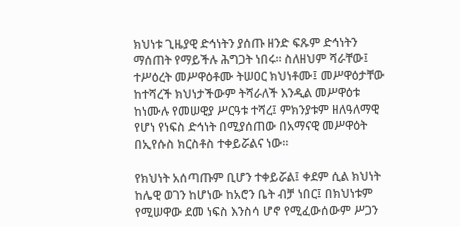ክህነቱ ጊዜያዊ ድኅነትን ያሰጡ ዘንድ ፍጹም ድኅነትን ማሰጠት የማይችሉ ሕግጋት ነበሩ። ስለዘህም ሻራቸው፤ ተሥዕረት መሥዋዕቶሙ ትሠዐር ክህነቶሙ፤ መሥዋዕታቸው ከተሻረች ክህነታችውም ትሻራለች እንዲል መሥዋዕቱ ከነሙሉ የመሠዊያ ሥርዓቱ ተሻረ፤ ምክንያቱም ዘለዓለማዊ የሆነ የነፍስ ድኅነት በሚያሰጠው በአማናዊ መሥዋዕት በኢየሱስ ክርስቶስ ተቀይሯልና ነው።

የክህነት አሰጣጡም ቢሆን ተቀይሯል፤ ቀደም ሲል ክህነት ከሌዊ ወገን ከሆነው ከአሮን ቤት ብቻ ነበር፤ በክህነቱም የሚሠዋው ደመ ነፍስ እንስሳ ሆኖ የሚፈውሰውም ሥጋን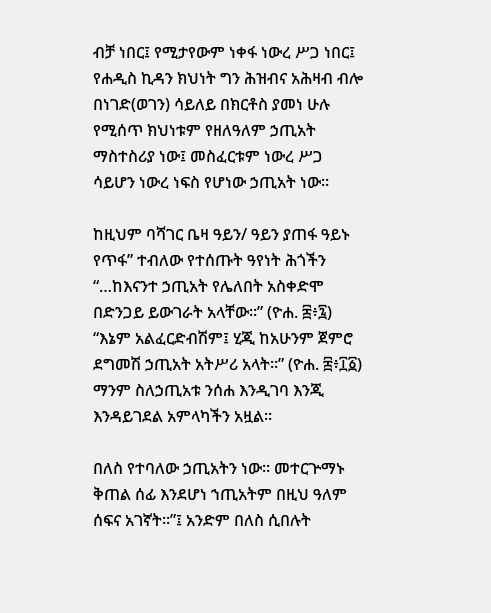ብቻ ነበር፤ የሚታየውም ነቀፋ ነውረ ሥጋ ነበር፤ የሐዲስ ኪዳን ክህነት ግን ሕዝብና አሕዛብ ብሎ በነገድ(ወገን) ሳይለይ በክርቶስ ያመነ ሁሉ የሚሰጥ ክህነቱም የዘለዓለም ኃጢአት ማስተስሪያ ነው፤ መስፈርቱም ነውረ ሥጋ ሳይሆን ነውረ ነፍስ የሆነው ኃጢአት ነው።

ከዚህም ባሻገር ቤዛ ዓይን/ ዓይን ያጠፋ ዓይኑ የጥፋ” ተብለው የተሰጡት ዓየነት ሕጎችን “…ከእናንተ ኃጢአት የሌለበት አስቀድሞ በድንጋይ ይውገራት አላቸው።” (ዮሐ. ፰፥፯) “እኔም አልፈርድብሽም፤ ሂጂ ከአሁንም ጀምሮ ደግመሽ ኃጢአት አትሥሪ አላት።” (ዮሐ. ፰፥፲፩) ማንም ስለኃጢአቱ ንሰሐ እንዲገባ እንጂ እንዳይገደል አምላካችን አዟል።

በለስ የተባለው ኃጢአትን ነው። መተርጕማኑ ቅጠል ሰፊ እንደሆነ ኀጢአትም በዚህ ዓለም ሰፍና አገኛት።”፤ አንድም በለስ ሲበሉት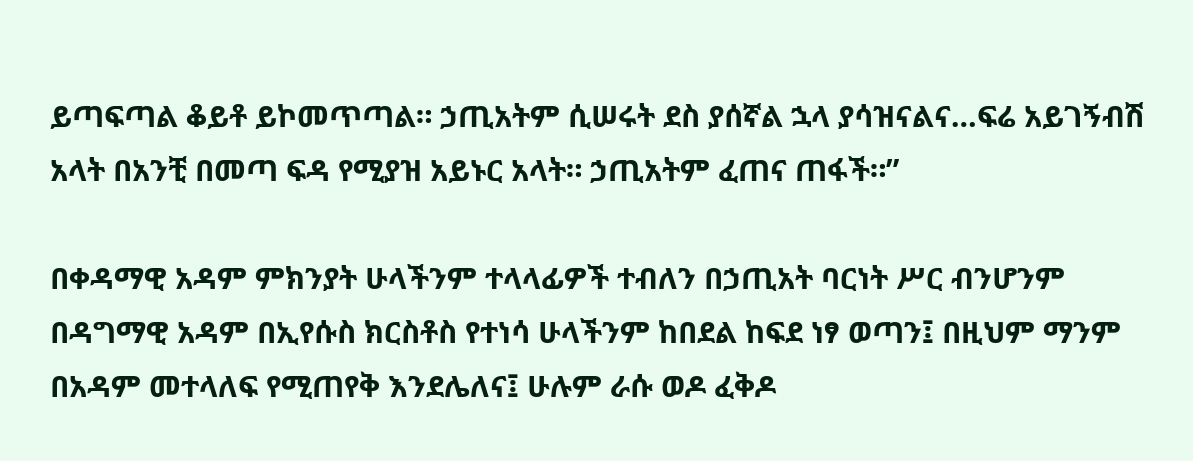ይጣፍጣል ቆይቶ ይኮመጥጣል። ኃጢአትም ሲሠሩት ደስ ያሰኛል ኋላ ያሳዝናልና…ፍሬ አይገኝብሽ አላት በአንቺ በመጣ ፍዳ የሚያዝ አይኑር አላት። ኃጢአትም ፈጠና ጠፋች።”

በቀዳማዊ አዳም ምክንያት ሁላችንም ተላላፊዎች ተብለን በኃጢአት ባርነት ሥር ብንሆንም በዳግማዊ አዳም በኢየሱስ ክርስቶስ የተነሳ ሁላችንም ከበደል ከፍደ ነፃ ወጣን፤ በዚህም ማንም በአዳም መተላለፍ የሚጠየቅ እንደሌለና፤ ሁሉም ራሱ ወዶ ፈቅዶ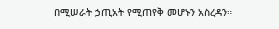በሚሠራት ኃጢአት የሚጠየቅ መሆኑን አስረዳን።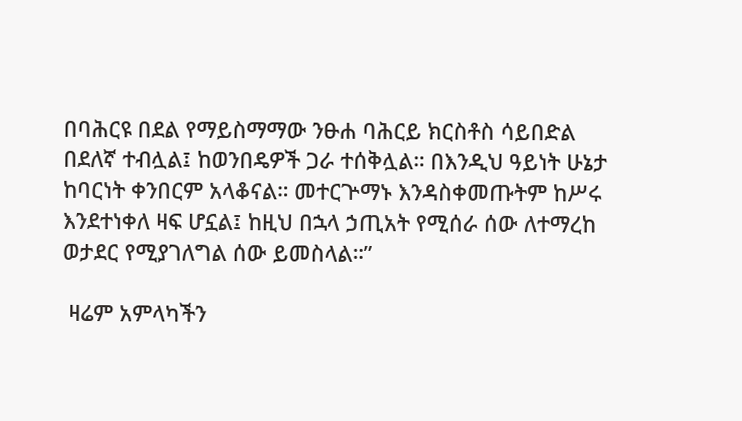በባሕርዩ በደል የማይስማማው ንፁሐ ባሕርይ ክርስቶስ ሳይበድል በደለኛ ተብሏል፤ ከወንበዴዎች ጋራ ተሰቅሏል። በእንዲህ ዓይነት ሁኔታ ከባርነት ቀንበርም አላቆናል። መተርጕማኑ እንዳስቀመጡትም ከሥሩ እንደተነቀለ ዛፍ ሆኗል፤ ከዚህ በኋላ ኃጢአት የሚሰራ ሰው ለተማረከ ወታደር የሚያገለግል ሰው ይመስላል።”

 ዛሬም አምላካችን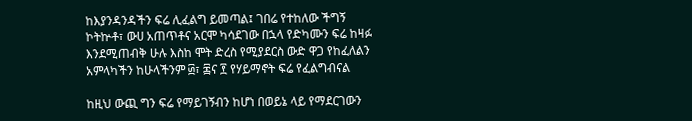ከእያንዳንዳችን ፍሬ ሊፈልግ ይመጣል፤ ገበሬ የተከለው ችግኝ ኮትኵቶ፣ ውሀ አጠጥቶና አርሞ ካሳደገው በኋላ የድካሙን ፍሬ ከዛፉ እንደሚጠብቅ ሁሉ እስከ ሞት ድረስ የሚያደርስ ውድ ዋጋ የከፈለልን አምላካችን ከሁላችንም ፴፣ ፷ና ፻ የሃይማኖት ፍሬ የፈልግብናል

ከዚህ ውጪ ግን ፍሬ የማይገኝብን ከሆነ በወይኔ ላይ የማደርገውን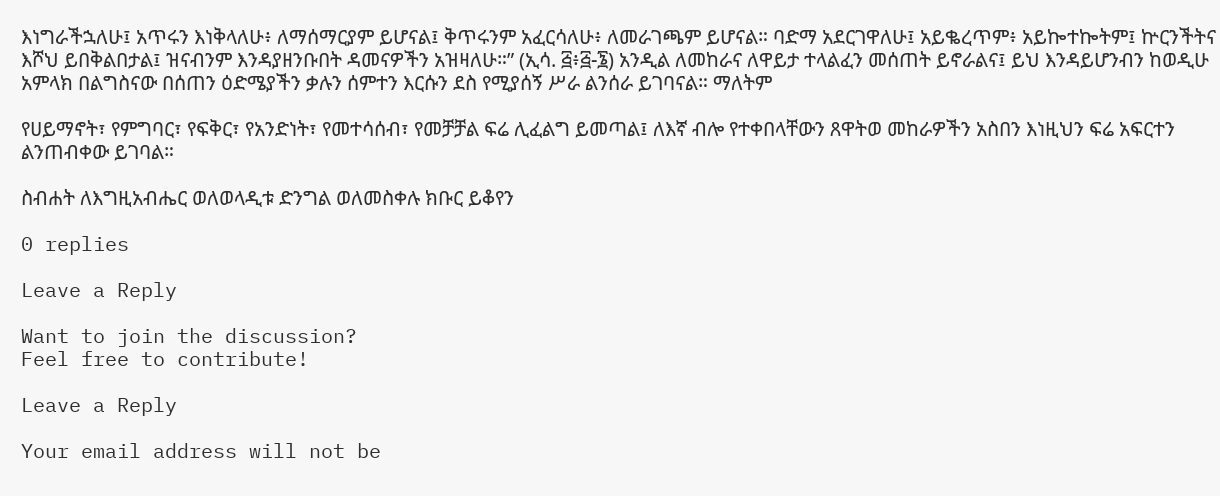እነግራችኋለሁ፤ አጥሩን እነቅላለሁ፥ ለማሰማርያም ይሆናል፤ ቅጥሩንም አፈርሳለሁ፥ ለመራገጫም ይሆናል። ባድማ አደርገዋለሁ፤ አይቈረጥም፥ አይኰተኰትም፤ ኵርንችትና እሾህ ይበቅልበታል፤ ዝናብንም እንዳያዘንቡበት ዳመናዎችን አዝዛለሁ።” (ኢሳ. ፭፥፭-፮) አንዲል ለመከራና ለዋይታ ተላልፈን መሰጠት ይኖራልና፤ ይህ እንዳይሆንብን ከወዲሁ አምላክ በልግስናው በሰጠን ዕድሜያችን ቃሉን ሰምተን እርሱን ደስ የሚያሰኝ ሥራ ልንሰራ ይገባናል። ማለትም

የሀይማኖት፣ የምግባር፣ የፍቅር፣ የአንድነት፣ የመተሳሰብ፣ የመቻቻል ፍሬ ሊፈልግ ይመጣል፤ ለእኛ ብሎ የተቀበላቸውን ጸዋትወ መከራዎችን አስበን እነዚህን ፍሬ አፍርተን ልንጠብቀው ይገባል።

ስብሐት ለእግዚአብሔር ወለወላዲቱ ድንግል ወለመስቀሉ ክቡር ይቆየን

0 replies

Leave a Reply

Want to join the discussion?
Feel free to contribute!

Leave a Reply

Your email address will not be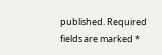published. Required fields are marked *